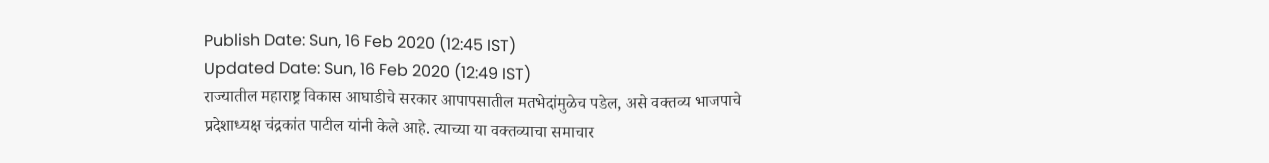Publish Date: Sun, 16 Feb 2020 (12:45 IST)
Updated Date: Sun, 16 Feb 2020 (12:49 IST)
राज्यातील महाराष्ट्र विकास आघाडीचे सरकार आपापसातील मतभेदांमुळेच पडेल, असे वक्तव्य भाजपाचे प्रदेशाध्यक्ष चंद्रकांत पाटील यांनी केले आहे. त्याच्या या वक्तव्याचा समाचार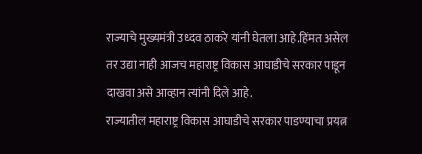राज्याचे मुख्यमंत्री उध्दव ठाकरे यांनी घेतला आहे.हिंमत असेल तर उद्या नाही आजच महाराष्ट्र विकास आघाडीचे सरकार पाडून दाखवा असे आव्हान त्यांनी दिले आहे.
राज्यातील महाराष्ट्र विकास आघाडीचे सरकार पाडण्याचा प्रयत्न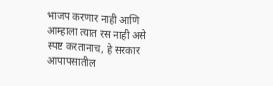भाजप करणार नाही आणि आम्हाला त्यात रस नाही असे स्पष्ट करतानाच, हे सरकार आपापसातील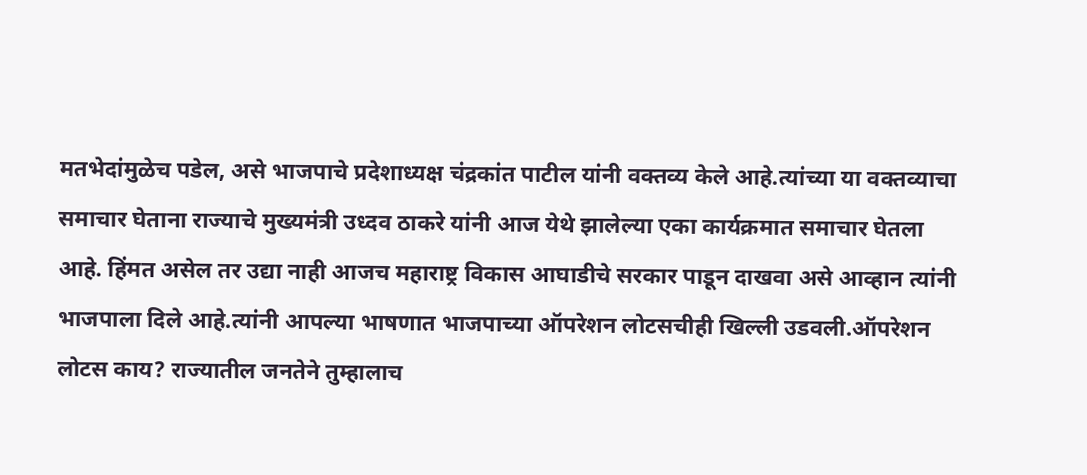मतभेदांमुळेच पडेल, असे भाजपाचे प्रदेशाध्यक्ष चंद्रकांत पाटील यांनी वक्तव्य केले आहे.त्यांच्या या वक्तव्याचा समाचार घेताना राज्याचे मुख्यमंत्री उध्दव ठाकरे यांनी आज येथे झालेल्या एका कार्यक्रमात समाचार घेतला आहे. हिंमत असेल तर उद्या नाही आजच महाराष्ट्र विकास आघाडीचे सरकार पाडून दाखवा असे आव्हान त्यांनी भाजपाला दिले आहे.त्यांनी आपल्या भाषणात भाजपाच्या ऑपरेशन लोटसचीही खिल्ली उडवली.ऑपरेशन लोटस काय? राज्यातील जनतेने तुम्हालाच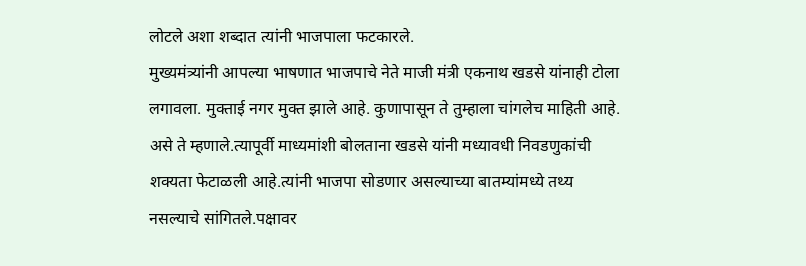लोटले अशा शब्दात त्यांनी भाजपाला फटकारले.
मुख्यमंत्र्यांनी आपल्या भाषणात भाजपाचे नेते माजी मंत्री एकनाथ खडसे यांनाही टोला लगावला. मुक्ताई नगर मुक्त झाले आहे. कुणापासून ते तुम्हाला चांगलेच माहिती आहे. असे ते म्हणाले.त्यापूर्वी माध्यमांशी बोलताना खडसे यांनी मध्यावधी निवडणुकांची शक्यता फेटाळली आहे.त्यांनी भाजपा सोडणार असल्याच्या बातम्यांमध्ये तथ्य नसल्याचे सांगितले.पक्षावर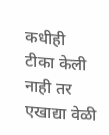कधीही टीका केली नाही तर एखाद्या वेळी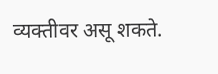व्यक्तीवर असू शकते.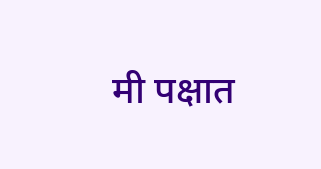मी पक्षात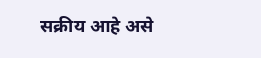सक्रीय आहे असे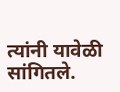त्यांनी यावेळी सांगितले.